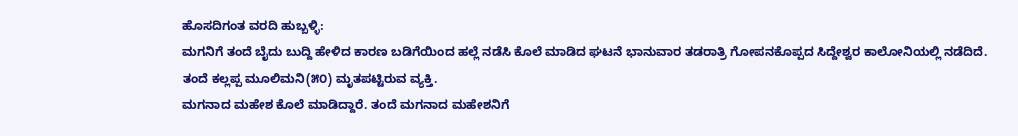ಹೊಸದಿಗಂತ ವರದಿ ಹುಬ್ಬಳ್ಳಿ:
ಮಗನಿಗೆ ತಂದೆ ಬೈದು ಬುದ್ದಿ ಹೇಳಿದ ಕಾರಣ ಬಡಿಗೆಯಿಂದ ಹಲ್ಲೆ ನಡೆಸಿ ಕೊಲೆ ಮಾಡಿದ ಘಟನೆ ಭಾನುವಾರ ತಡರಾತ್ರಿ ಗೋಪನಕೊಪ್ಪದ ಸಿದ್ದೇಶ್ವರ ಕಾಲೋನಿಯಲ್ಲಿ ನಡೆದಿದೆ.
ತಂದೆ ಕಲ್ಲಪ್ಪ ಮೂಲಿಮನಿ(೫೦) ಮೃತಪಟ್ಟಿರುವ ವ್ಯಕ್ತಿ.
ಮಗನಾದ ಮಹೇಶ ಕೊಲೆ ಮಾಡಿದ್ದಾರೆ. ತಂದೆ ಮಗನಾದ ಮಹೇಶನಿಗೆ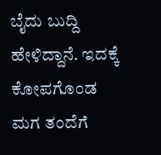ಬೈದು ಬುದ್ದಿ ಹೇಳಿದ್ದಾನೆ. ಇದಕ್ಕೆ ಕೋಪಗೊಂಡ ಮಗ ತಂದೆಗೆ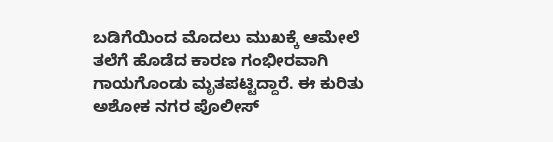ಬಡಿಗೆಯಿಂದ ಮೊದಲು ಮುಖಕ್ಕೆ ಆಮೇಲೆ ತಲೆಗೆ ಹೊಡೆದ ಕಾರಣ ಗಂಭೀರವಾಗಿ ಗಾಯಗೊಂಡು ಮೃತಪಟ್ಟಿದ್ದಾರೆ. ಈ ಕುರಿತು ಅಶೋಕ ನಗರ ಪೊಲೀಸ್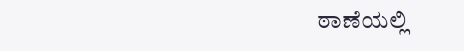ಠಾಣೆಯಲ್ಲಿ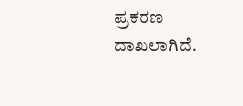ಪ್ರಕರಣ ದಾಖಲಾಗಿದೆ.